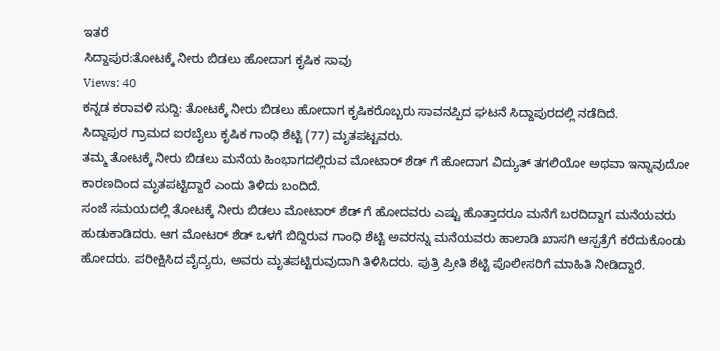ಇತರೆ
ಸಿದ್ದಾಪುರ:ತೋಟಕ್ಕೆ ನೀರು ಬಿಡಲು ಹೋದಾಗ ಕೃಷಿಕ ಸಾವು
Views: 40
ಕನ್ನಡ ಕರಾವಳಿ ಸುದ್ದಿ: ತೋಟಕ್ಕೆ ನೀರು ಬಿಡಲು ಹೋದಾಗ ಕೃಷಿಕರೊಬ್ಬರು ಸಾವನಪ್ಪಿದ ಘಟನೆ ಸಿದ್ದಾಪುರದಲ್ಲಿ ನಡೆದಿದೆ.
ಸಿದ್ದಾಪುರ ಗ್ರಾಮದ ಐರಬೈಲು ಕೃಷಿಕ ಗಾಂಧಿ ಶೆಟ್ಟಿ (77) ಮೃತಪಟ್ಟವರು.
ತಮ್ಮ ತೋಟಕ್ಕೆ ನೀರು ಬಿಡಲು ಮನೆಯ ಹಿಂಭಾಗದಲ್ಲಿರುವ ಮೋಟಾರ್ ಶೆಡ್ ಗೆ ಹೋದಾಗ ವಿದ್ಯುತ್ ತಗಲಿಯೋ ಅಥವಾ ಇನ್ನಾವುದೋ ಕಾರಣದಿಂದ ಮೃತಪಟ್ಟಿದ್ದಾರೆ ಎಂದು ತಿಳಿದು ಬಂದಿದೆ.
ಸಂಜೆ ಸಮಯದಲ್ಲಿ ತೋಟಕ್ಕೆ ನೀರು ಬಿಡಲು ಮೋಟಾರ್ ಶೆಡ್ ಗೆ ಹೋದವರು ಎಷ್ಟು ಹೊತ್ತಾದರೂ ಮನೆಗೆ ಬರದಿದ್ದಾಗ ಮನೆಯವರು ಹುಡುಕಾಡಿದರು. ಆಗ ಮೋಟರ್ ಶೆಡ್ ಒಳಗೆ ಬಿದ್ದಿರುವ ಗಾಂಧಿ ಶೆಟ್ಟಿ ಅವರನ್ನು ಮನೆಯವರು ಹಾಲಾಡಿ ಖಾಸಗಿ ಆಸ್ಪತ್ರೆಗೆ ಕರೆದುಕೊಂಡು ಹೋದರು. ಪರೀಕ್ಷಿಸಿದ ವೈದ್ಯರು, ಅವರು ಮೃತಪಟ್ಟಿರುವುದಾಗಿ ತಿಳಿಸಿದರು. ಪುತ್ರಿ ಪ್ರೀತಿ ಶೆಟ್ಟಿ ಪೊಲೀಸರಿಗೆ ಮಾಹಿತಿ ನೀಡಿದ್ದಾರೆ.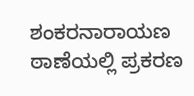ಶಂಕರನಾರಾಯಣ ಠಾಣೆಯಲ್ಲಿ ಪ್ರಕರಣ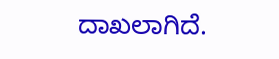ದಾಖಲಾಗಿದೆ.